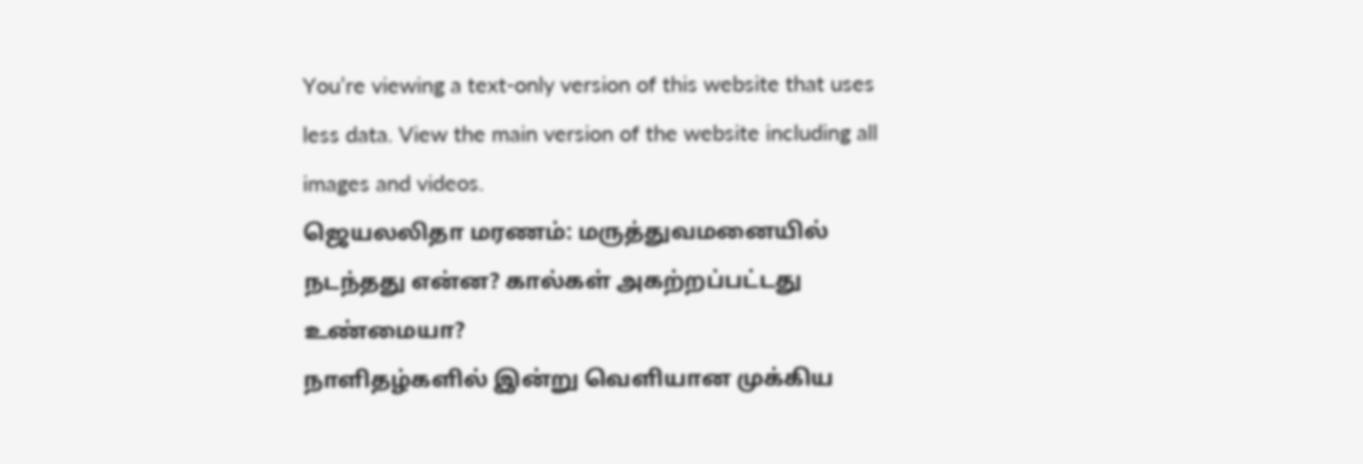You’re viewing a text-only version of this website that uses less data. View the main version of the website including all images and videos.
ஜெயலலிதா மரணம்: மருத்துவமனையில் நடந்தது என்ன? கால்கள் அகற்றப்பட்டது உண்மையா?
நாளிதழ்களில் இன்று வெளியான முக்கிய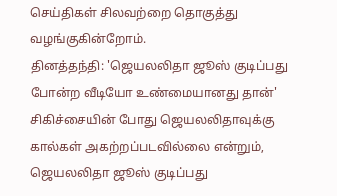செய்திகள் சிலவற்றை தொகுத்து வழங்குகின்றோம்.
தினத்தந்தி: 'ஜெயலலிதா ஜூஸ் குடிப்பது போன்ற வீடியோ உண்மையானது தான்'
சிகிச்சையின் போது ஜெயலலிதாவுக்கு கால்கள் அகற்றப்படவில்லை என்றும், ஜெயலலிதா ஜூஸ் குடிப்பது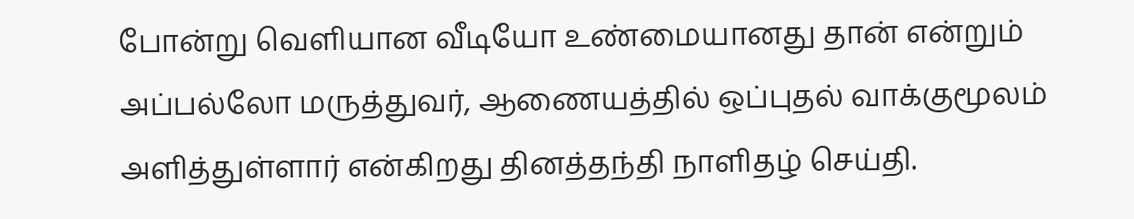போன்று வெளியான வீடியோ உண்மையானது தான் என்றும் அப்பல்லோ மருத்துவர், ஆணையத்தில் ஒப்புதல் வாக்குமூலம் அளித்துள்ளார் என்கிறது தினத்தந்தி நாளிதழ் செய்தி.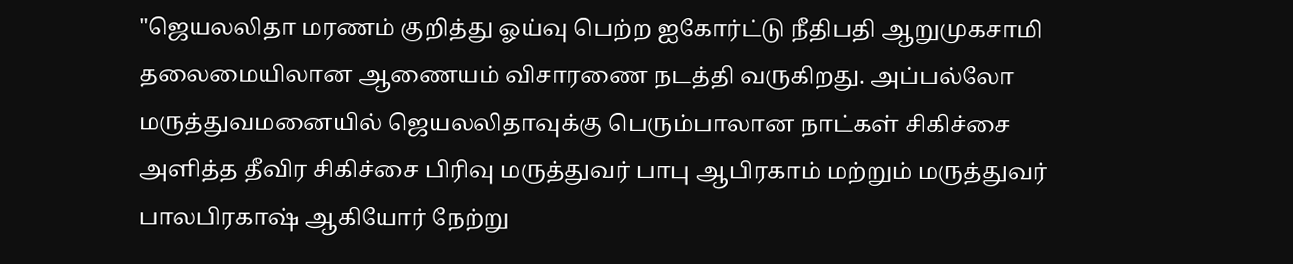"ஜெயலலிதா மரணம் குறித்து ஓய்வு பெற்ற ஐகோர்ட்டு நீதிபதி ஆறுமுகசாமி தலைமையிலான ஆணையம் விசாரணை நடத்தி வருகிறது. அப்பல்லோ மருத்துவமனையில் ஜெயலலிதாவுக்கு பெரும்பாலான நாட்கள் சிகிச்சை அளித்த தீவிர சிகிச்சை பிரிவு மருத்துவர் பாபு ஆபிரகாம் மற்றும் மருத்துவர் பாலபிரகாஷ் ஆகியோர் நேற்று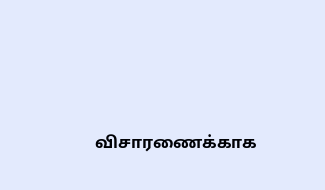விசாரணைக்காக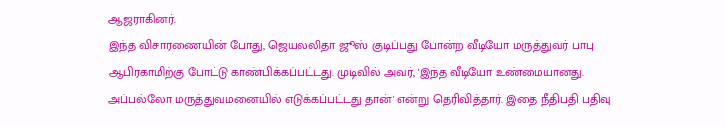ஆஜராகினர்.
இந்த விசாரணையின் போது, ஜெயலலிதா ஜூஸ் குடிப்பது போன்ற வீடியோ மருத்துவர் பாபு ஆபிரகாமிற்கு போட்டு காண்பிக்கப்பட்டது. முடிவில் அவர், 'இந்த வீடியோ உண்மையானது. அப்பல்லோ மருத்துவமனையில் எடுக்கப்பட்டது தான்' என்று தெரிவித்தார். இதை நீதிபதி பதிவு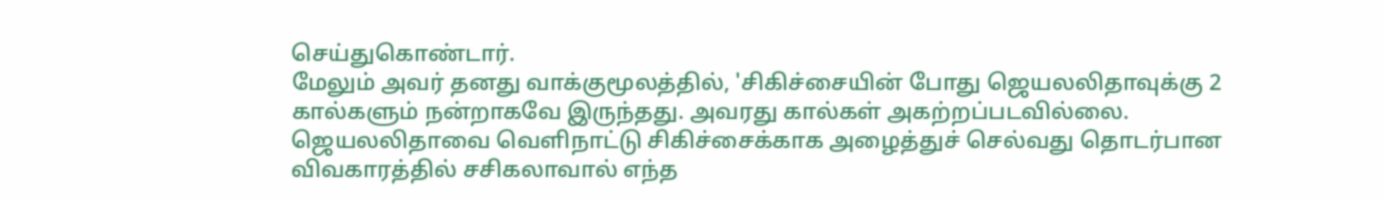செய்துகொண்டார்.
மேலும் அவர் தனது வாக்குமூலத்தில், 'சிகிச்சையின் போது ஜெயலலிதாவுக்கு 2 கால்களும் நன்றாகவே இருந்தது. அவரது கால்கள் அகற்றப்படவில்லை. ஜெயலலிதாவை வெளிநாட்டு சிகிச்சைக்காக அழைத்துச் செல்வது தொடர்பான விவகாரத்தில் சசிகலாவால் எந்த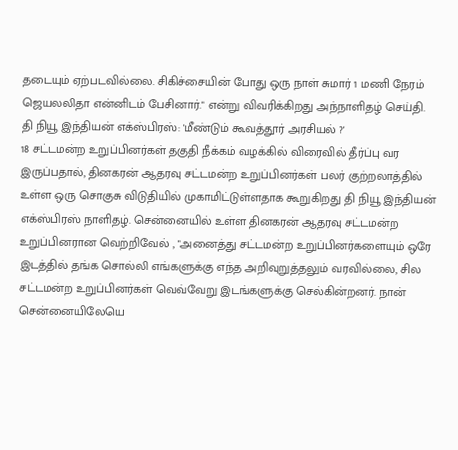தடையும் ஏற்படவில்லை. சிகிச்சையின் போது ஒரு நாள் சுமார் 1 மணி நேரம் ஜெயலலிதா என்னிடம் பேசினார்." என்று விவரிக்கிறது அந்நாளிதழ் செய்தி.
தி நியூ இந்தியன் எக்ஸ்பிரஸ்: 'மீண்டும் கூவத்தூர் அரசியல் ?'
18 சட்டமன்ற உறுப்பினர்கள் தகுதி நீக்கம் வழக்கில் விரைவில் தீர்ப்பு வர இருப்பதால், தினகரன் ஆதரவு சட்டமன்ற உறுப்பினர்கள் பலர் குற்றலாத்தில் உள்ள ஒரு சொகுசு விடுதியில் முகாமிட்டுள்ளதாக கூறுகிறது தி நியூ இந்தியன் எக்ஸ்பிரஸ் நாளிதழ். சென்னையில் உள்ள தினகரன் ஆதரவு சட்டமன்ற உறுப்பினரான வெற்றிவேல் , "அனைத்து சட்டமன்ற உறுப்பினர்களையும் ஒரே இடத்தில் தங்க சொல்லி எங்களுக்கு எந்த அறிவுறுத்தலும் வரவில்லை, சில சட்டமன்ற உறுப்பினர்கள் வெவ்வேறு இடங்களுக்கு செல்கின்றனர். நான் சென்னையிலேயெ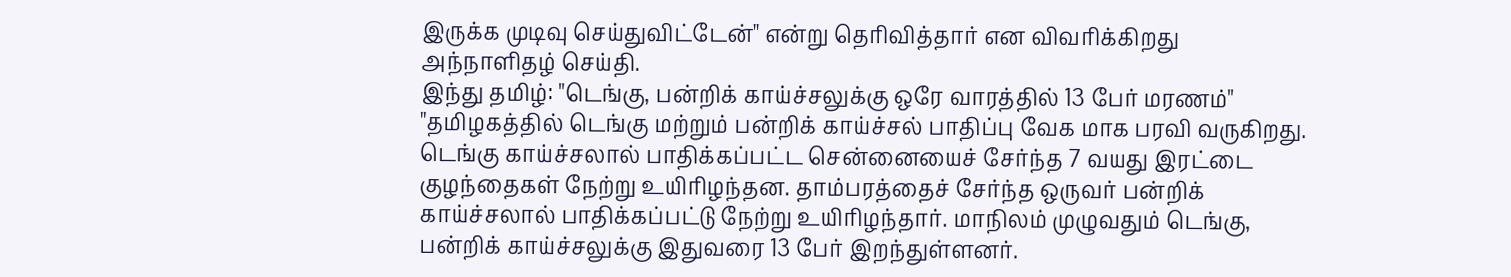இருக்க முடிவு செய்துவிட்டேன்" என்று தெரிவித்தார் என விவரிக்கிறது அந்நாளிதழ் செய்தி.
இந்து தமிழ்: "டெங்கு, பன்றிக் காய்ச்சலுக்கு ஒரே வாரத்தில் 13 பேர் மரணம்"
"தமிழகத்தில் டெங்கு மற்றும் பன்றிக் காய்ச்சல் பாதிப்பு வேக மாக பரவி வருகிறது. டெங்கு காய்ச்சலால் பாதிக்கப்பட்ட சென்னையைச் சேர்ந்த 7 வயது இரட்டை குழந்தைகள் நேற்று உயிரிழந்தன. தாம்பரத்தைச் சேர்ந்த ஒருவர் பன்றிக் காய்ச்சலால் பாதிக்கப்பட்டு நேற்று உயிரிழந்தார். மாநிலம் முழுவதும் டெங்கு, பன்றிக் காய்ச்சலுக்கு இதுவரை 13 பேர் இறந்துள்ளனர்.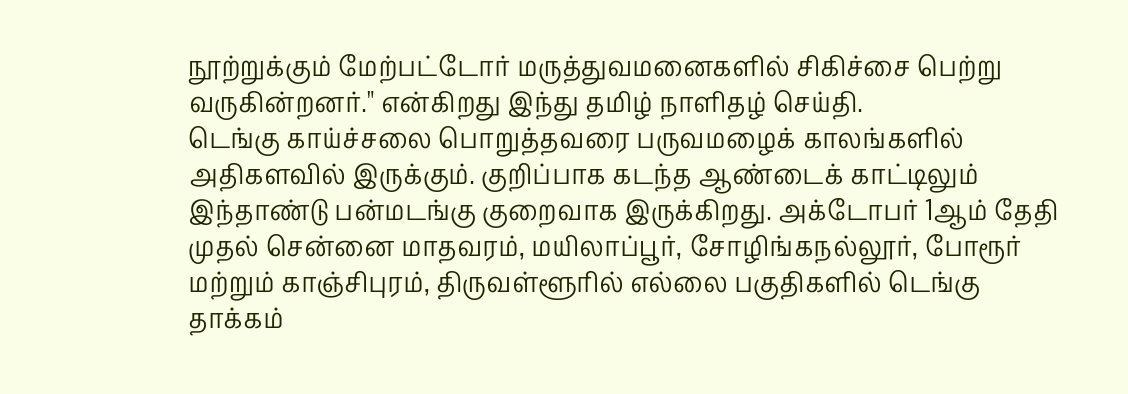நூற்றுக்கும் மேற்பட்டோர் மருத்துவமனைகளில் சிகிச்சை பெற்று வருகின்றனர்." என்கிறது இந்து தமிழ் நாளிதழ் செய்தி.
டெங்கு காய்ச்சலை பொறுத்தவரை பருவமழைக் காலங்களில் அதிகளவில் இருக்கும். குறிப்பாக கடந்த ஆண்டைக் காட்டிலும் இந்தாண்டு பன்மடங்கு குறைவாக இருக்கிறது. அக்டோபர் 1ஆம் தேதி முதல் சென்னை மாதவரம், மயிலாப்பூர், சோழிங்கநல்லூர், போரூர் மற்றும் காஞ்சிபுரம், திருவள்ளூரில் எல்லை பகுதிகளில் டெங்கு தாக்கம்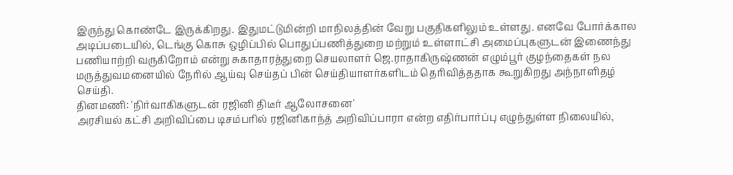இருந்து கொண்டே இருக்கிறது. இதுமட்டுமின்றி மாநிலத்தின் வேறு பகுதிகளிலும் உள்ளது. எனவே போர்க்கால அடிப்படையில், டெங்கு கொசு ஒழிப்பில் பொதுப்பணித்துறை மற்றும் உள்ளாட்சி அமைப்புகளுடன் இணைந்து பணியாற்றி வருகிறோம் என்று சுகாதாரத்துறை செயலாளர் ஜெ.ராதாகிருஷ்ணன் எழும்பூர் குழந்தைகள் நல மருத்துவமனையில் நேரில் ஆய்வு செய்தப் பின் செய்தியாளர்களிடம் தெரிவித்ததாக கூறுகிறது அந்நாளிதழ் செய்தி.
தினமணி: 'நிர்வாகிகளுடன் ரஜினி திடீர் ஆலோசனை'
அரசியல் கட்சி அறிவிப்பை டிசம்பரில் ரஜினிகாந்த் அறிவிப்பாரா என்ற எதிர்பார்ப்பு எழுந்துள்ள நிலையில்,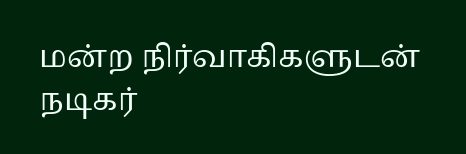மன்ற நிர்வாகிகளுடன் நடிகர்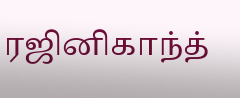ரஜினிகாந்த்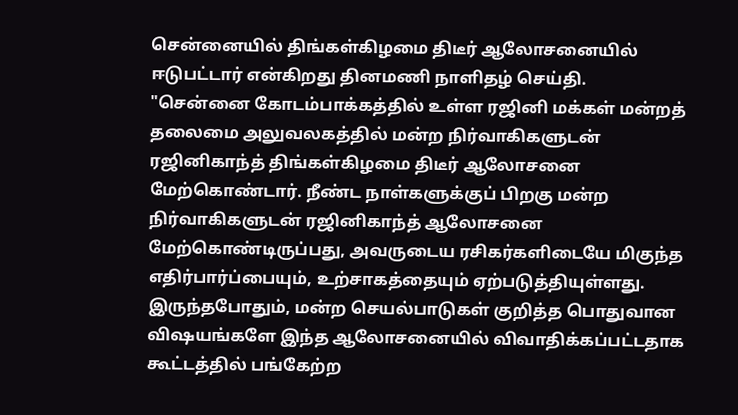சென்னையில் திங்கள்கிழமை திடீர் ஆலோசனையில் ஈடுபட்டார் என்கிறது தினமணி நாளிதழ் செய்தி.
"சென்னை கோடம்பாக்கத்தில் உள்ள ரஜினி மக்கள் மன்றத் தலைமை அலுவலகத்தில் மன்ற நிர்வாகிகளுடன் ரஜினிகாந்த் திங்கள்கிழமை திடீர் ஆலோசனை மேற்கொண்டார். நீண்ட நாள்களுக்குப் பிறகு மன்ற நிர்வாகிகளுடன் ரஜினிகாந்த் ஆலோசனை மேற்கொண்டிருப்பது, அவருடைய ரசிகர்களிடையே மிகுந்த எதிர்பார்ப்பையும், உற்சாகத்தையும் ஏற்படுத்தியுள்ளது. இருந்தபோதும், மன்ற செயல்பாடுகள் குறித்த பொதுவான விஷயங்களே இந்த ஆலோசனையில் விவாதிக்கப்பட்டதாக கூட்டத்தில் பங்கேற்ற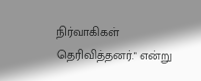நிர்வாகிகள் தெரிவித்தனர்." என்று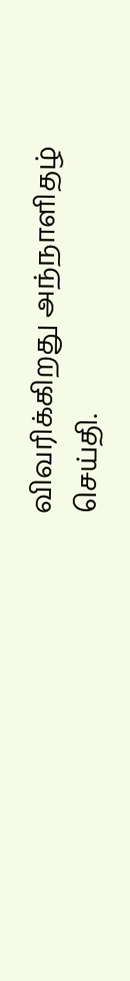விவரிக்கிறது அந்நாளிதழ் செய்தி.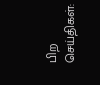பிற செய்திகள்: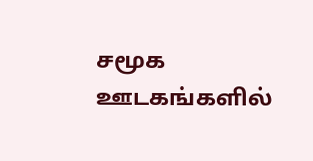சமூக ஊடகங்களில்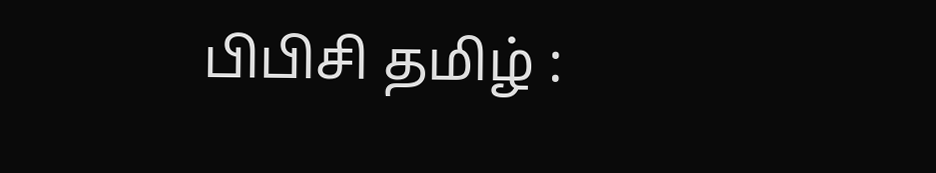பிபிசி தமிழ் :